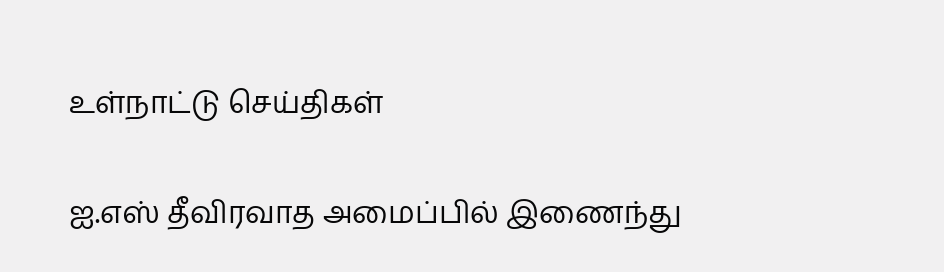உள்நாட்டு செய்திகள்

ஐ.எஸ் தீவிரவாத அமைப்பில் இணைந்து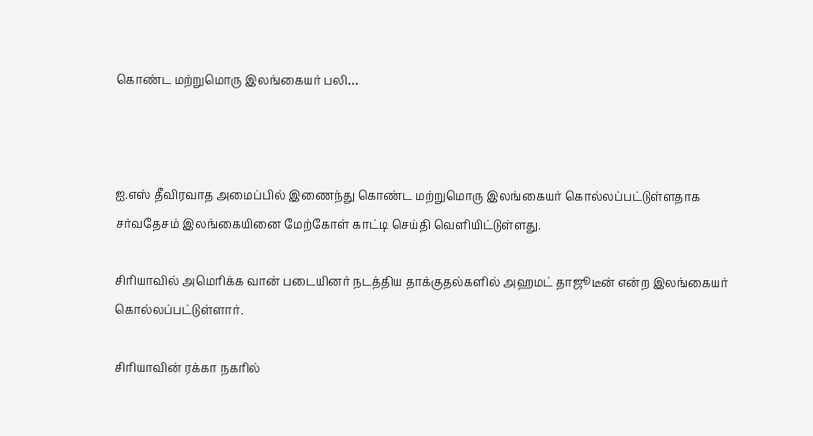கொண்ட மற்றுமொரு இலங்கையர் பலி…



ஐ.எஸ் தீவிரவாத அமைப்பில் இணைந்து கொண்ட மற்றுமொரு இலங்கையர் கொல்லப்பட்டுள்ளதாக சர்வதேசம் இலங்கையினை மேற்கோள் காட்டி செய்தி வெளியிட்டுள்ளது.

சிரியாவில் அமெரிக்க வான் படையினர் நடத்திய தாக்குதல்களில் அஹமட் தாஜூடீன் என்ற இலங்கையர் கொல்லப்பட்டுள்ளார்.

சிரியாவின் ரக்கா நகரில்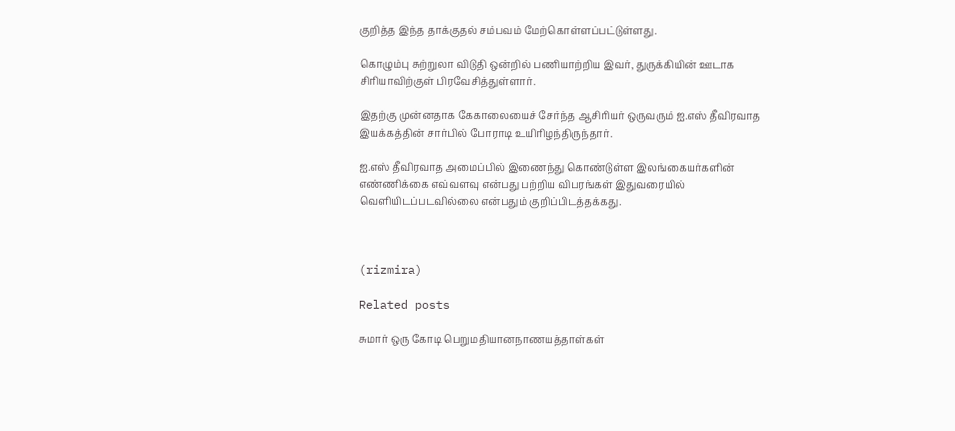குறித்த இந்த தாக்குதல் சம்பவம் மேற்கொள்ளப்பட்டுள்ளது.

கொழும்பு சுற்றுலா விடுதி ஒன்றில் பணியாற்றிய இவர், துருக்கியின் ஊடாக சிரியாவிற்குள் பிரவேசித்துள்ளார்.

இதற்கு முன்னதாக கேகாலையைச் சேர்ந்த ஆசிரியர் ஒருவரும் ஐ.எஸ் தீவிரவாத இயக்கத்தின் சார்பில் போராடி உயிரிழந்திருந்தார்.

ஐ.எஸ் தீவிரவாத அமைப்பில் இணைந்து கொண்டுள்ள இலங்கையர்களின் எண்ணிக்கை எவ்வளவு என்பது பற்றிய விபரங்கள் இதுவரையில் வெளியிடப்படவில்லை என்பதும் குறிப்பிடத்தக்கது.



(rizmira)

Related posts

சுமார் ஒரு கோடி பெறுமதியானநாணயத்தாள்கள்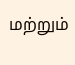மற்றும்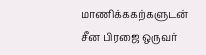மாணிக்ககற்களுடன் சீன பிரஜை ஒருவர்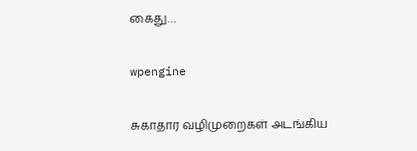கைது…

wpengine

சுகாதார வழிமுறைகள் அடங்கிய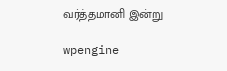வர்த்தமானி இன்று

wpengine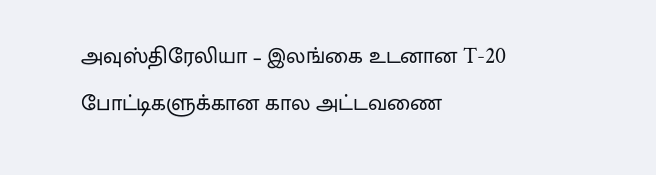அவுஸ்திரேலியா – இலங்கை உடனான T-20 போட்டிகளுக்கான கால அட்டவணை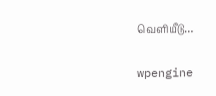வெளியீடு…

wpengine